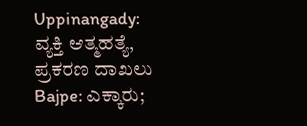Uppinangady: ವ್ಯಕ್ತಿ ಆತ್ಮಹತ್ಯೆ, ಪ್ರಕರಣ ದಾಖಲು
Bajpe: ಎಕ್ಕಾರು;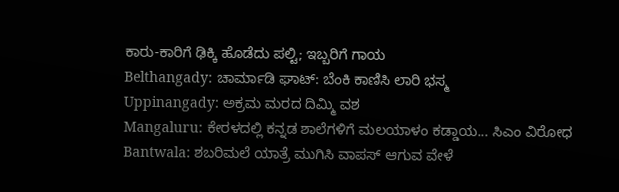ಕಾರು-ಕಾರಿಗೆ ಢಿಕ್ಕಿ ಹೊಡೆದು ಪಲ್ಟಿ; ಇಬ್ಬರಿಗೆ ಗಾಯ
Belthangady: ಚಾರ್ಮಾಡಿ ಘಾಟ್: ಬೆಂಕಿ ಕಾಣಿಸಿ ಲಾರಿ ಭಸ್ಮ
Uppinangady: ಅಕ್ರಮ ಮರದ ದಿಮ್ಮಿ ವಶ
Mangaluru: ಕೇರಳದಲ್ಲಿ ಕನ್ನಡ ಶಾಲೆಗಳಿಗೆ ಮಲಯಾಳಂ ಕಡ್ಡಾಯ... ಸಿಎಂ ವಿರೋಧ
Bantwala: ಶಬರಿಮಲೆ ಯಾತ್ರೆ ಮುಗಿಸಿ ವಾಪಸ್ ಆಗುವ ವೇಳೆ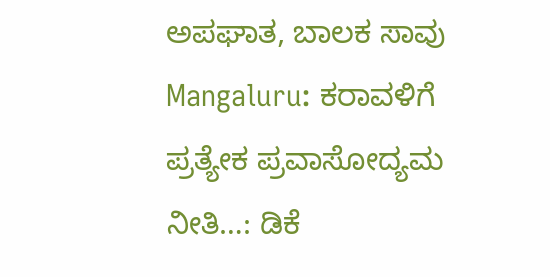ಅಪಘಾತ, ಬಾಲಕ ಸಾವು
Mangaluru: ಕರಾವಳಿಗೆ ಪ್ರತ್ಯೇಕ ಪ್ರವಾಸೋದ್ಯಮ ನೀತಿ…: ಡಿಕೆ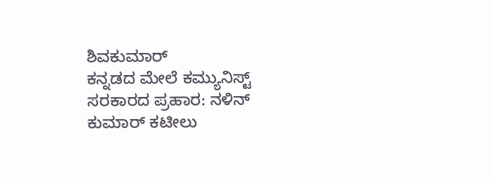ಶಿವಕುಮಾರ್
ಕನ್ನಡದ ಮೇಲೆ ಕಮ್ಯುನಿಸ್ಟ್ ಸರಕಾರದ ಪ್ರಹಾರ: ನಳಿನ್ ಕುಮಾರ್ ಕಟೀಲು